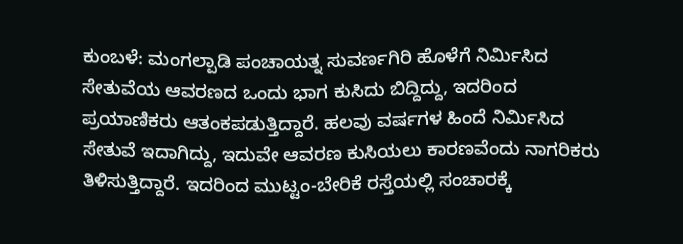ಕುಂಬಳೆ: ಮಂಗಲ್ಪಾಡಿ ಪಂಚಾಯತ್ನ ಸುವರ್ಣಗಿರಿ ಹೊಳೆಗೆ ನಿರ್ಮಿಸಿದ ಸೇತುವೆಯ ಆವರಣದ ಒಂದು ಭಾಗ ಕುಸಿದು ಬಿದ್ದಿದ್ದು, ಇದರಿಂದ ಪ್ರಯಾಣಿಕರು ಆತಂಕಪಡುತ್ತಿದ್ದಾರೆ. ಹಲವು ವರ್ಷಗಳ ಹಿಂದೆ ನಿರ್ಮಿಸಿದ ಸೇತುವೆ ಇದಾಗಿದ್ದು, ಇದುವೇ ಆವರಣ ಕುಸಿಯಲು ಕಾರಣವೆಂದು ನಾಗರಿಕರು ತಿಳಿಸುತ್ತಿದ್ದಾರೆ. ಇದರಿಂದ ಮುಟ್ಟಂ-ಬೇರಿಕೆ ರಸ್ತೆಯಲ್ಲಿ ಸಂಚಾರಕ್ಕೆ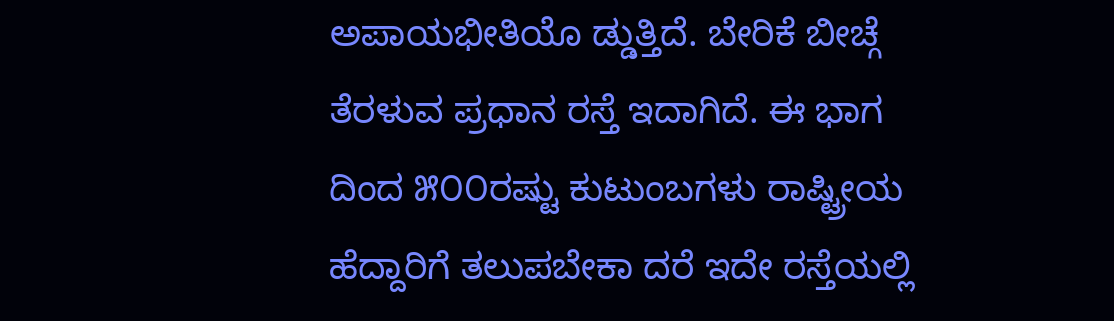ಅಪಾಯಭೀತಿಯೊ ಡ್ಡುತ್ತಿದೆ. ಬೇರಿಕೆ ಬೀಚ್ಗೆ ತೆರಳುವ ಪ್ರಧಾನ ರಸ್ತೆ ಇದಾಗಿದೆ. ಈ ಭಾಗ ದಿಂದ ೫೦೦ರಷ್ಟು ಕುಟುಂಬಗಳು ರಾಷ್ಟ್ರೀಯ ಹೆದ್ದಾರಿಗೆ ತಲುಪಬೇಕಾ ದರೆ ಇದೇ ರಸ್ತೆಯಲ್ಲಿ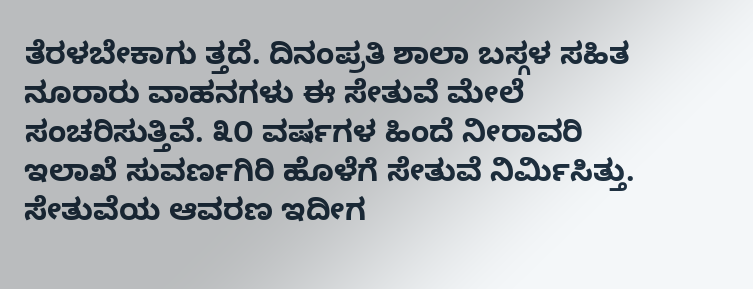ತೆರಳಬೇಕಾಗು ತ್ತದೆ. ದಿನಂಪ್ರತಿ ಶಾಲಾ ಬಸ್ಗಳ ಸಹಿತ ನೂರಾರು ವಾಹನಗಳು ಈ ಸೇತುವೆ ಮೇಲೆ ಸಂಚರಿಸುತ್ತಿವೆ. ೩೦ ವರ್ಷಗಳ ಹಿಂದೆ ನೀರಾವರಿ ಇಲಾಖೆ ಸುವರ್ಣಗಿರಿ ಹೊಳೆಗೆ ಸೇತುವೆ ನಿರ್ಮಿಸಿತ್ತು. ಸೇತುವೆಯ ಆವರಣ ಇದೀಗ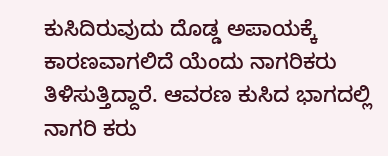ಕುಸಿದಿರುವುದು ದೊಡ್ಡ ಅಪಾಯಕ್ಕೆ ಕಾರಣವಾಗಲಿದೆ ಯೆಂದು ನಾಗರಿಕರು ತಿಳಿಸುತ್ತಿದ್ದಾರೆ. ಆವರಣ ಕುಸಿದ ಭಾಗದಲ್ಲಿ ನಾಗರಿ ಕರು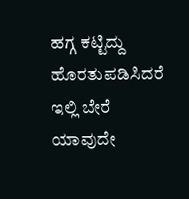ಹಗ್ಗ ಕಟ್ಟಿದ್ದು ಹೊರತುಪಡಿಸಿದರೆ ಇಲ್ಲಿ ಬೇರೆ ಯಾವುದೇ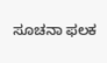ಸೂಚನಾ ಫಲಕ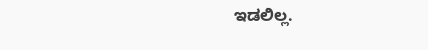ಇಡಲಿಲ್ಲ.